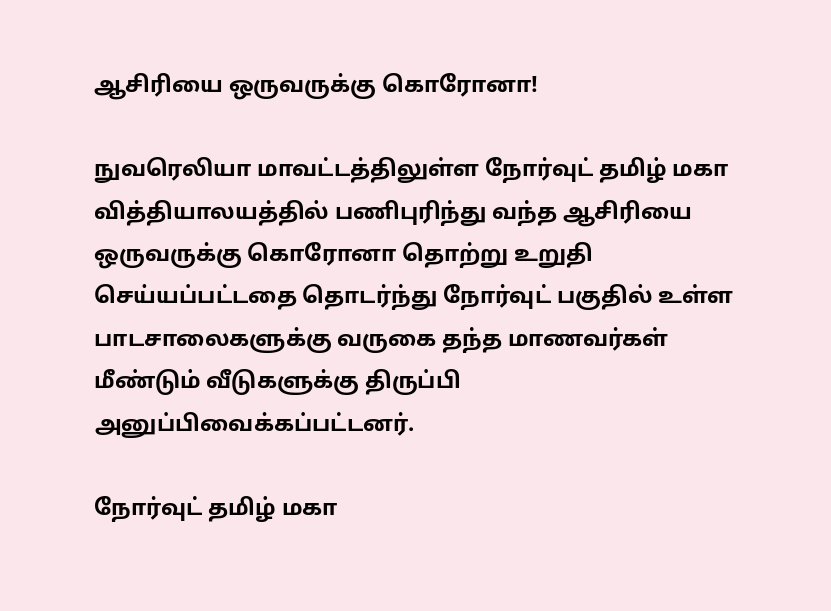ஆசிரியை ஒருவருக்கு கொரோனா!

நுவரெலியா மாவட்டத்திலுள்ள நோர்வுட் தமிழ் மகா வித்தியாலயத்தில் பணிபுரிந்து வந்த ஆசிரியை ஒருவருக்கு கொரோனா தொற்று உறுதி செய்யப்பட்டதை தொடர்ந்து நோர்வுட் பகுதில் உள்ள பாடசாலைகளுக்கு வருகை தந்த மாணவர்கள் மீண்டும் வீடுகளுக்கு திருப்பி அனுப்பிவைக்கப்பட்டனர்.

நோர்வுட் தமிழ் மகா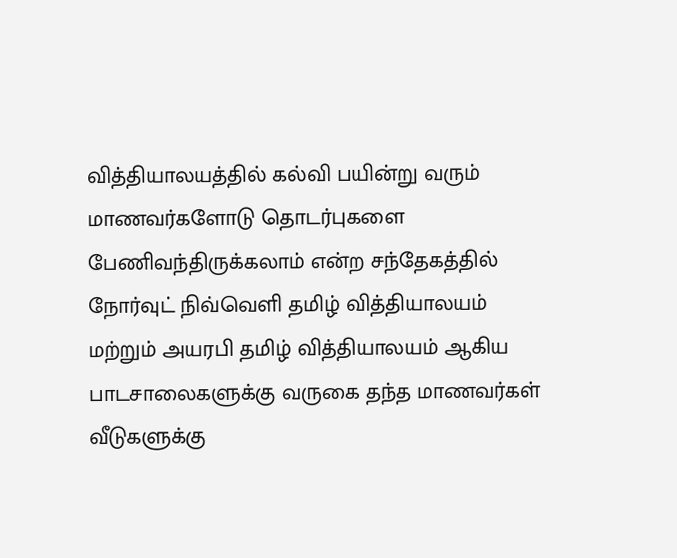வித்தியாலயத்தில் கல்வி பயின்று வரும் மாணவர்களோடு தொடர்புகளை பேணிவந்திருக்கலாம் என்ற சந்தேகத்தில் நோர்வுட் நிவ்வெளி தமிழ் வித்தியாலயம் மற்றும் அயரபி தமிழ் வித்தியாலயம் ஆகிய பாடசாலைகளுக்கு வருகை தந்த மாணவர்கள் வீடுகளுக்கு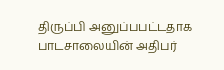திருப்பி அனுப்பபட்டதாக பாடசாலையின் அதிபர்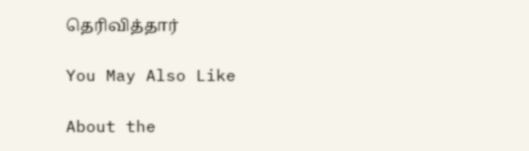தெரிவித்தார்

You May Also Like

About the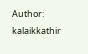Author: kalaikkathir